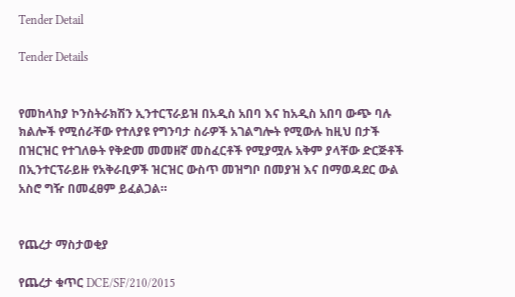Tender Detail

Tender Details


የመከላከያ ኮንስትራክሽን ኢንተርፕራይዝ በአዲስ አበባ እና ከአዲስ አበባ ውጭ ባሉ ክልሎች የሚሰራቸው የተለያዩ የግንባታ ስራዎች አገልግሎት የሚውሉ ከዚህ በታች በዝርዝር የተገለፁት የቅድመ መመዘኛ መስፈርቶች የሚያሟሉ አቅም ያላቸው ድርጅቶች በኢንተርፕራይዙ የአቅራቢዎች ዝርዝር ውስጥ መዝግቦ በመያዝ እና በማወዳደር ውል አስሮ ግዥ በመፈፀም ይፈልጋል።


የጨረታ ማስታወቂያ

የጨረታ ቁጥር DCE/SF/210/2015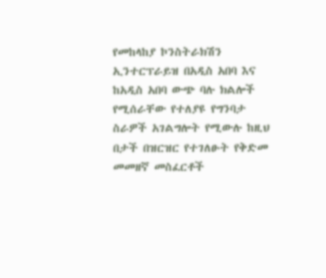የመከላከያ ኮንስትራክሽን ኢንተርፕራይዝ በአዲስ አበባ እና ከአዲስ አበባ ውጭ ባሉ ክልሎች የሚሰራቸው የተለያዩ የግንባታ ስራዎች አገልግሎት የሚውሉ ከዚህ በታች በዝርዝር የተገለፁት የቅድመ መመዘኛ መስፈርቶች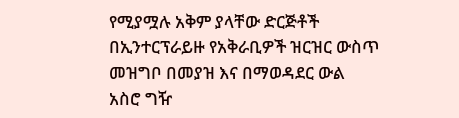የሚያሟሉ አቅም ያላቸው ድርጅቶች በኢንተርፕራይዙ የአቅራቢዎች ዝርዝር ውስጥ መዝግቦ በመያዝ እና በማወዳደር ውል አስሮ ግዥ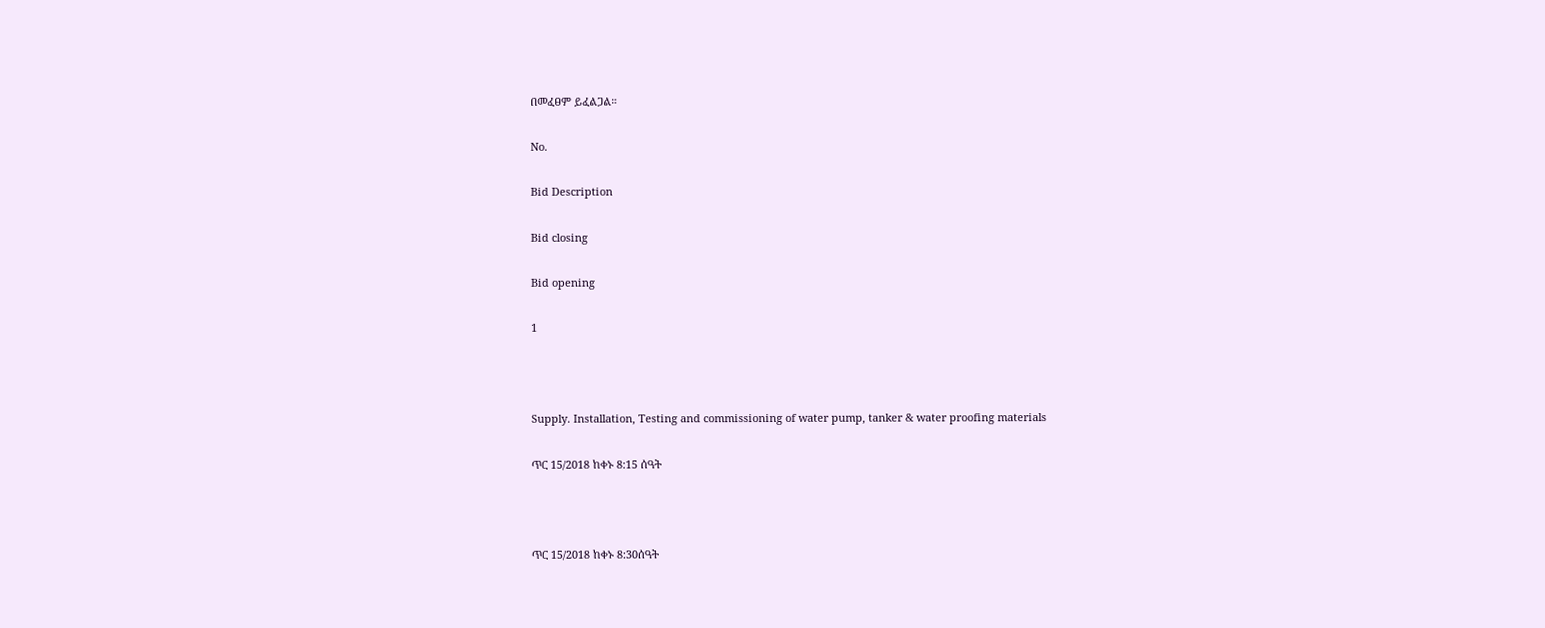በመፈፀም ይፈልጋል።

No.

Bid Description

Bid closing

Bid opening

1



Supply. Installation, Testing and commissioning of water pump, tanker & water proofing materials

ጥር 15/2018 ከቀኑ 8:15 ሰዓት



ጥር 15/2018 ከቀኑ 8:30ሰዓት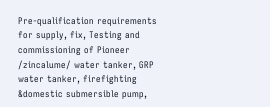Pre-qualification requirements for supply, fix, Testing and commissioning of Pioneer /zincalume/ water tanker, GRP water tanker, firefighting &domestic submersible pump,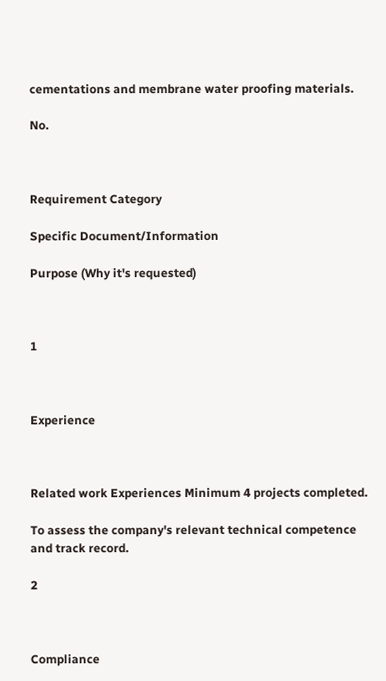cementations and membrane water proofing materials.

No.



Requirement Category

Specific Document/Information

Purpose (Why it's requested)



1



Experience



Related work Experiences Minimum 4 projects completed.

To assess the company's relevant technical competence and track record.

2



Compliance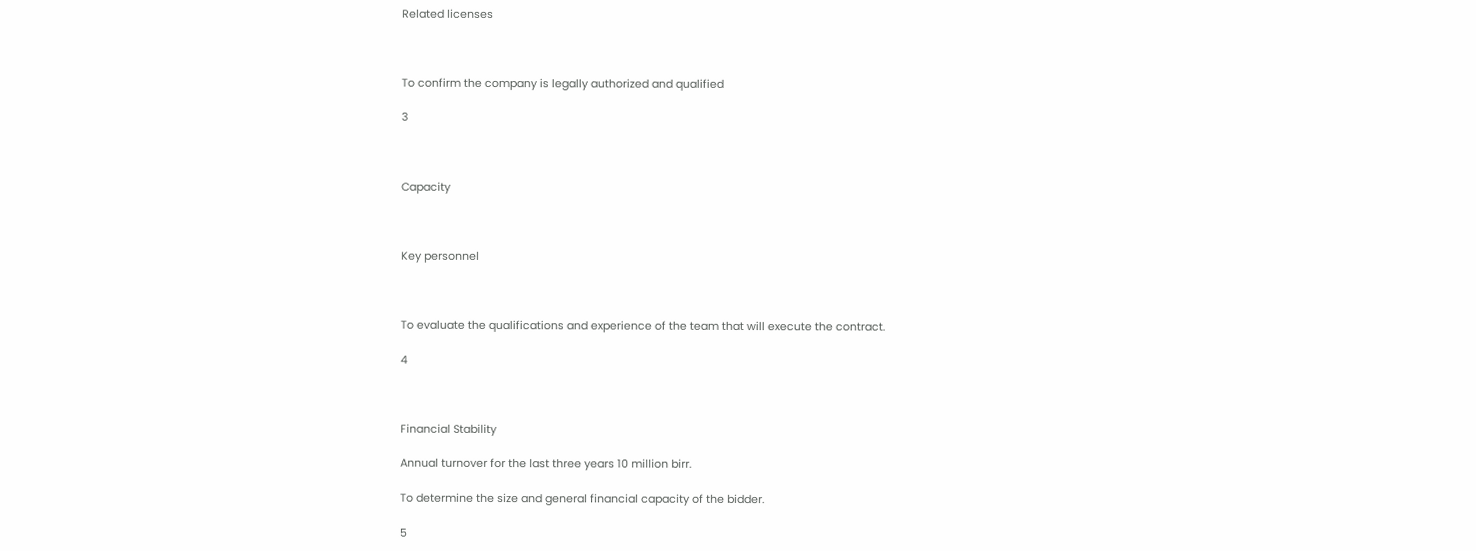Related licenses



To confirm the company is legally authorized and qualified

3



Capacity



Key personnel



To evaluate the qualifications and experience of the team that will execute the contract.

4



Financial Stability

Annual turnover for the last three years 10 million birr.

To determine the size and general financial capacity of the bidder.

5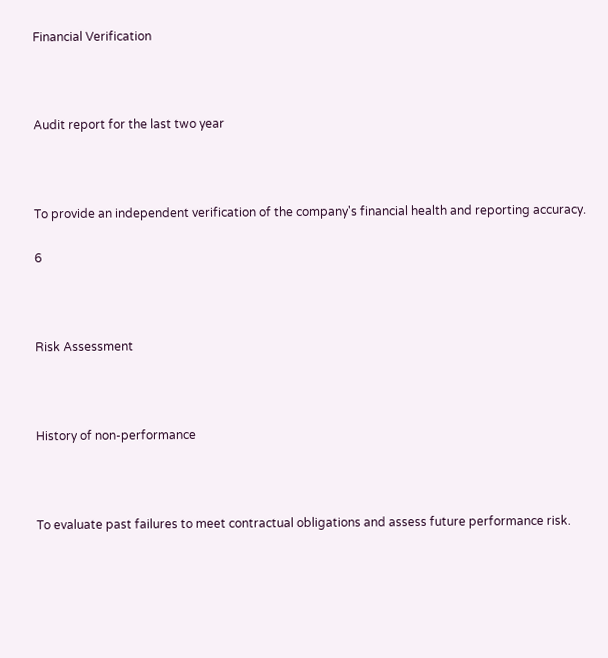Financial Verification



Audit report for the last two year



To provide an independent verification of the company's financial health and reporting accuracy.

6



Risk Assessment



History of non-performance



To evaluate past failures to meet contractual obligations and assess future performance risk.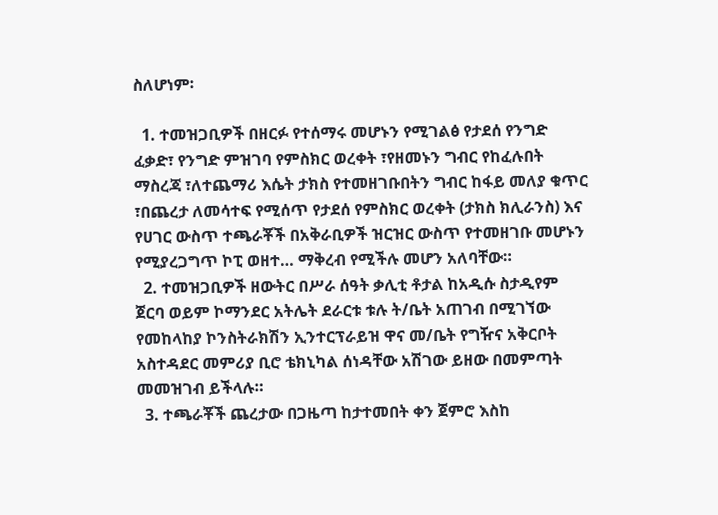ስለሆነም፡

  1. ተመዝጋቢዎች በዘርፉ የተሰማሩ መሆኑን የሚገልፅ የታደሰ የንግድ ፈቃድ፣ የንግድ ምዝገባ የምስክር ወረቀት ፣የዘመኑን ግብር የከፈሉበት ማስረጃ ፣ለተጨማሪ እሴት ታክስ የተመዘገቡበትን ግብር ከፋይ መለያ ቁጥር ፣በጨረታ ለመሳተፍ የሚሰጥ የታደሰ የምስክር ወረቀት (ታክስ ክሊራንስ) እና የሀገር ውስጥ ተጫራቾች በአቅራቢዎች ዝርዝር ውስጥ የተመዘገቡ መሆኑን የሚያረጋግጥ ኮፒ ወዘተ… ማቅረብ የሚችሉ መሆን አለባቸው።
  2. ተመዝጋቢዎች ዘውትር በሥራ ሰዓት ቃሊቲ ቶታል ከአዲሱ ስታዲየም ጀርባ ወይም ኮማንደር አትሌት ደራርቱ ቱሉ ት/ቤት አጠገብ በሚገኘው የመከላከያ ኮንስትራክሽን ኢንተርፕራይዝ ዋና መ/ቤት የግዥና አቅርቦት አስተዳደር መምሪያ ቢሮ ቴክኒካል ሰነዳቸው አሽገው ይዘው በመምጣት መመዝገብ ይችላሉ።
  3. ተጫራቾች ጨረታው በጋዜጣ ከታተመበት ቀን ጀምሮ እስከ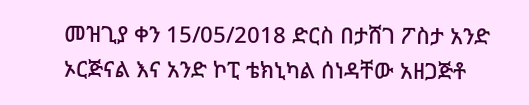መዝጊያ ቀን 15/05/2018 ድርስ በታሸገ ፖስታ አንድ ኦርጅናል እና አንድ ኮፒ ቴክኒካል ሰነዳቸው አዘጋጅቶ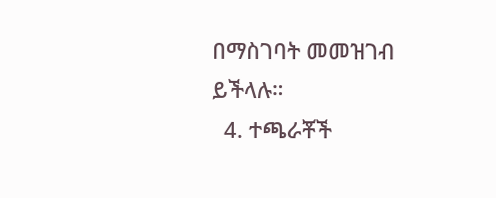በማስገባት መመዝገብ ይችላሉ።
  4. ተጫራቾች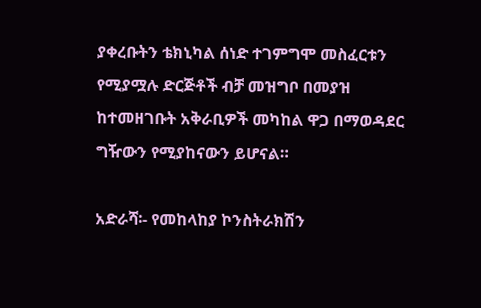ያቀረቡትን ቴክኒካል ሰነድ ተገምግሞ መስፈርቱን የሚያሟሉ ድርጅቶች ብቻ መዝግቦ በመያዝ ከተመዘገቡት አቅራቢዎች መካከል ዋጋ በማወዳደር ግዥውን የሚያከናውን ይሆናል።

አድራሻ፡- የመከላከያ ኮንስትራክሽን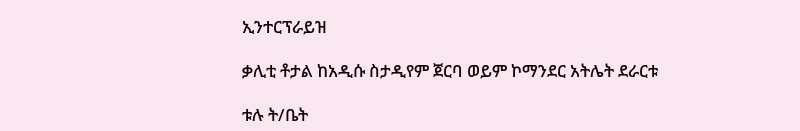ኢንተርፕራይዝ

ቃሊቲ ቶታል ከአዲሱ ስታዲየም ጀርባ ወይም ኮማንደር አትሌት ደራርቱ

ቱሉ ት/ቤት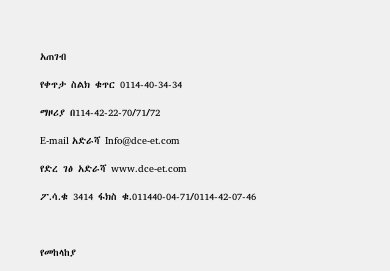አጠገብ

የቀጥታ ስልክ ቁጥር 0114-40-34-34

ማዞሪያ በ114-42-22-70/71/72

E-mail አድራሻ Info@dce-et.com

የድረ ገፅ አድራሻ www.dce-et.com

ፖ.ሳ.ቁ 3414 ፋክስ ቁ.011440-04-71/0114-42-07-46



የመከላከያ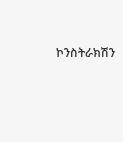ኮንስትራክሽን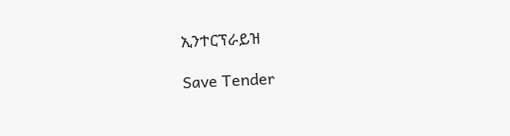ኢንተርፕራይዝ

Save Tender